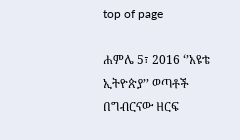top of page

ሐምሌ 5፣ 2016 ‘’አዩቴ ኢትዮጵያ’’ ወጣቶች በግብርናው ዘርፍ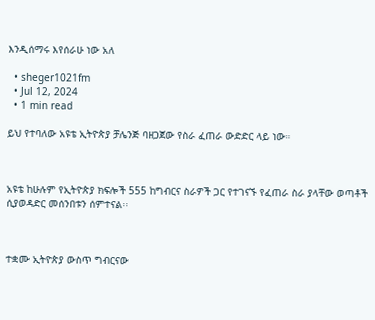እንዲሰማሩ እየሰራሁ ነው አለ

  • sheger1021fm
  • Jul 12, 2024
  • 1 min read

ይህ የተባለው አዩቴ ኢትዮጵያ ቻሌንጅ ባዘጋጀው የስራ ፈጠራ ውድድር ላይ ነው።



አዩቴ ከሁሉም የኢትዮጵያ ክፍሎች 555 ከግብርና ስራዎች ጋር የተገናኙ የፈጠራ ስራ ያላቸው ወጣቶች ሲያወዳድር መሰንበቱን ሰምተናል፡፡



ተቋሙ ኢትዮጵያ ውስጥ ግብርናው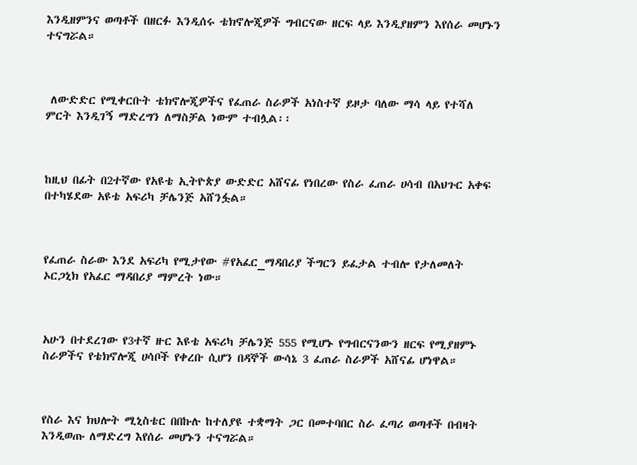እንዲዘምንና ወጣቶች በዘርፉ እንዲሰሩ ቴክኖሎጂዎች ግብርናው ዘርፍ ላይ እንዲያዘምን እየሰራ መሆኑን ተናግሯል።



 ለውድድር የሚቀርቡት ቴክኖሎጂዎችና የፈጠራ ስራዎች አነስተኛ ይዞታ ባለው ማሳ ላይ የተሻለ ምርት እንዲገኝ ማድረግን ለማስቻል ነውም ተብሏል፡፡



ከዚህ በፊት በ2ተኛው የአዩቴ ኢትዮጵያ ውድድር አሸናፊ የነበረው የስራ ፈጠራ ሀሳብ በአህጉር አቀፍ በተካሄደው አዩቴ አፍሪካ ቻሌንጅ አሸንፏል።



የፈጠራ ስራው እንደ አፍሪካ የሚታየው #የአፈር_ማዳበሪያ ችግርን ይፈታል ተብሎ የታለመለት ኦርጋኒክ የአፈር ማዳበሪያ ማምረት ነው።



አሁን በተደረገው የ3ተኛ ዙር እዩቴ አፍሪካ ቻሌንጅ 555 የሚሆኑ የግብርናንውን ዘርፍ የሚያዘምኑ ስራዎችና የቴክኖሎጂ ሀሳቦች የቀረቡ ሲሆን በዳኞች ውሳኔ 3 ፈጠራ ስራዎች አሸናፊ ሆነዋል።



የስራ እና ክህሎት ሚኒስቴር በበኩሉ ከተለያዩ ተቋማት ጋር በመተባበር ስራ ፈጣሪ ወጣቶች በብዛት እንዲወጡ ለማድረግ እየሰራ መሆኑን ተናግሯል።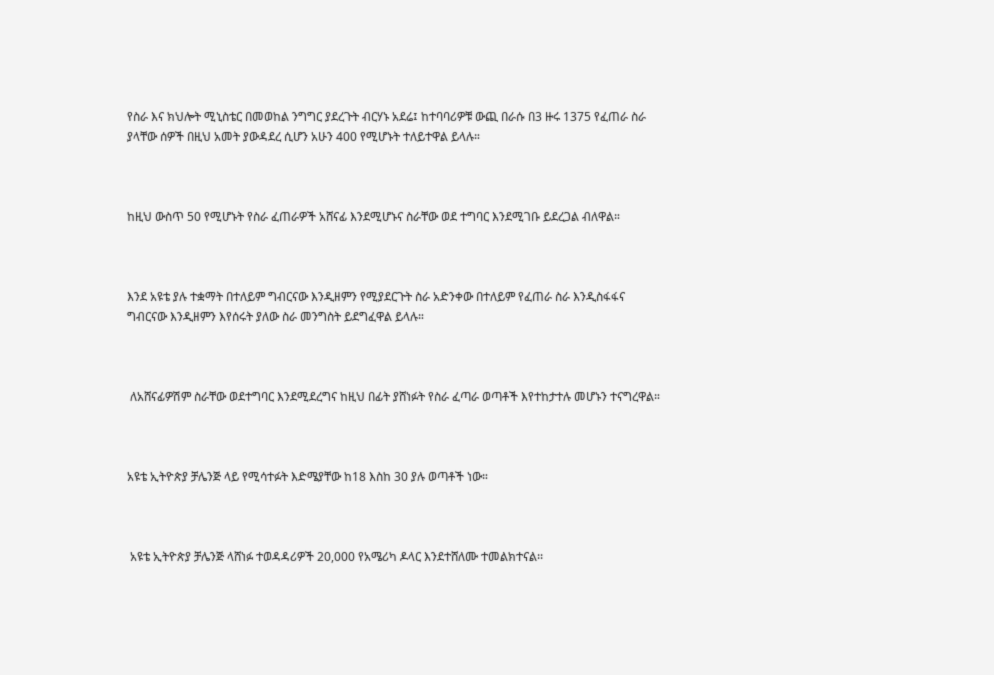የስራ እና ክህሎት ሚኒስቴር በመወከል ንግግር ያደረጉት ብርሃኑ አደሬ፤ ከተባባሪዎቹ ውጪ በራሱ በ3 ዙሩ 1375 የፈጠራ ስራ ያላቸው ሰዎች በዚህ አመት ያውዳደረ ሲሆን አሁን 400 የሚሆኑት ተለይተዋል ይላሉ።



ከዚህ ውስጥ 50 የሚሆኑት የስራ ፈጠራዎች አሸናፊ እንደሚሆኑና ስራቸው ወደ ተግባር እንደሚገቡ ይደረጋል ብለዋል።



እንደ አዩቴ ያሉ ተቋማት በተለይም ግብርናው እንዲዘምን የሚያደርጉት ስራ አድንቀው በተለይም የፈጠራ ስራ እንዲስፋፋና ግብርናው እንዲዘምን እየሰሩት ያለው ስራ መንግስት ይደግፈዋል ይላሉ።



 ለአሸናፊዎሽም ስራቸው ወደተግባር እንደሚደረግና ከዚህ በፊት ያሸነፉት የስራ ፈጣራ ወጣቶች እየተከታተሉ መሆኑን ተናግረዋል።



አዩቴ ኢትዮጵያ ቻሌንጅ ላይ የሚሳተፉት እድሜያቸው ከ18 እስከ 30 ያሉ ወጣቶች ነው።



 አዩቴ ኢትዮጵያ ቻሌንጅ ላሸነፉ ተወዳዳሪዎች 20,000 የአሜሪካ ዶላር እንደተሸለሙ ተመልክተናል፡፡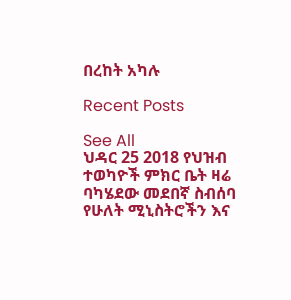በረከት አካሉ

Recent Posts

See All
ህዳር 25 2018 የህዝብ ተወካዮች ምክር ቤት ዛሬ ባካሄደው መደበኛ ስብሰባ የሁለት ሚኒስትሮችን እና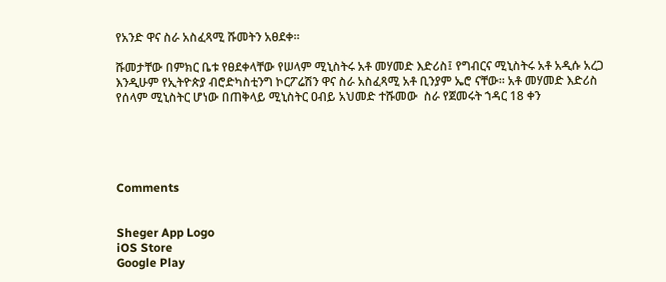የአንድ ዋና ስራ አስፈጻሚ ሹመትን አፀደቀ።

ሹመታቸው በምክር ቤቱ የፀደቀላቸው የሠላም ሚኒስትሩ አቶ መሃመድ እድሪስ፤ የግብርና ሚኒስትሩ አቶ አዲሱ አረጋ እንዲሁም የኢትዮጵያ ብሮድካስቲንግ ኮርፖሬሽን ዋና ስራ አስፈጻሚ አቶ ቢንያም ኤሮ ናቸው። አቶ መሃመድ እድሪስ የሰላም ሚኒስትር ሆነው በጠቅላይ ሚኒስትር ዐብይ አህመድ ተሹመው  ስራ የጀመሩት ኀዳር 18 ቀን





Comments


Sheger App Logo
iOS Store
Google Play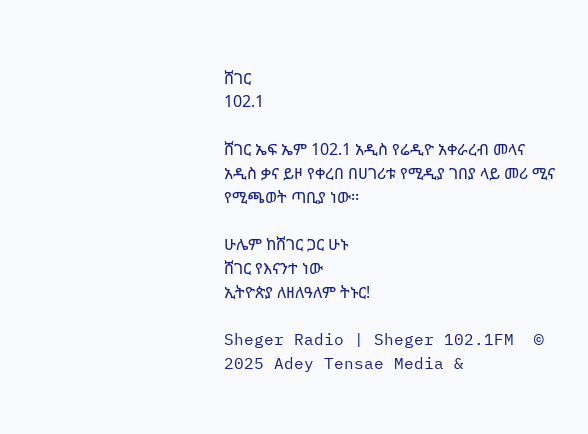ሸገር
102.1

ሸገር ኤፍ ኤም 102.1 አዲስ የሬዲዮ አቀራረብ መላና አዲስ ቃና ይዞ የቀረበ በሀገሪቱ የሚዲያ ገበያ ላይ መሪ ሚና የሚጫወት ጣቢያ ነው፡፡

ሁሌም ከሸገር ጋር ሁኑ
ሸገር የእናንተ ነው
ኢትዮጵያ ለዘለዓለም ትኑር!

Sheger Radio | Sheger 102.1FM  © 2025 Adey Tensae Media &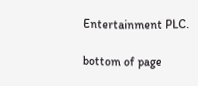Entertainment PLC.

bottom of page